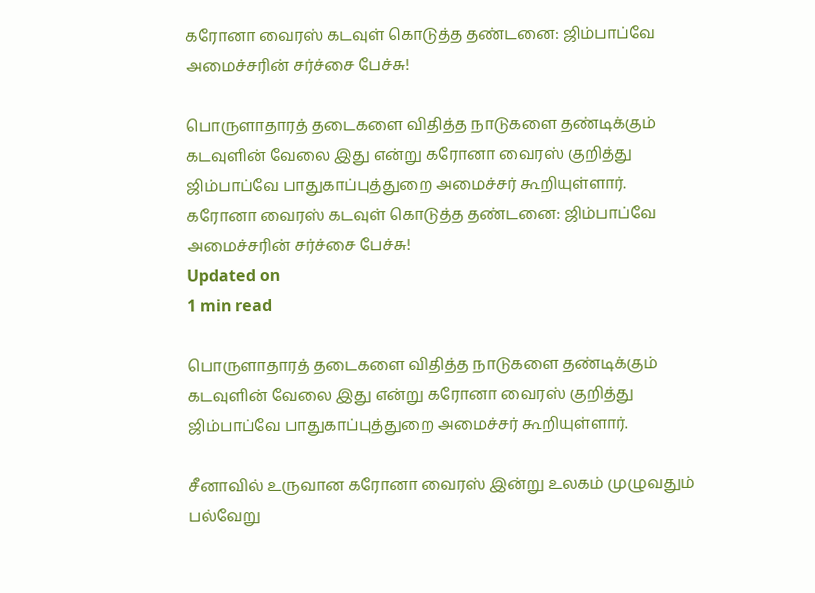கரோனா வைரஸ் கடவுள் கொடுத்த தண்டனை: ஜிம்பாப்வே அமைச்சரின் சர்ச்சை பேச்சு!

பொருளாதாரத் தடைகளை விதித்த நாடுகளை தண்டிக்கும் கடவுளின் வேலை இது என்று கரோனா வைரஸ் குறித்து ஜிம்பாப்வே பாதுகாப்புத்துறை அமைச்சர் கூறியுள்ளார்.
கரோனா வைரஸ் கடவுள் கொடுத்த தண்டனை: ஜிம்பாப்வே அமைச்சரின் சர்ச்சை பேச்சு!
Updated on
1 min read

பொருளாதாரத் தடைகளை விதித்த நாடுகளை தண்டிக்கும் கடவுளின் வேலை இது என்று கரோனா வைரஸ் குறித்து ஜிம்பாப்வே பாதுகாப்புத்துறை அமைச்சர் கூறியுள்ளார்.

சீனாவில் உருவான கரோனா வைரஸ் இன்று உலகம் முழுவதும் பல்வேறு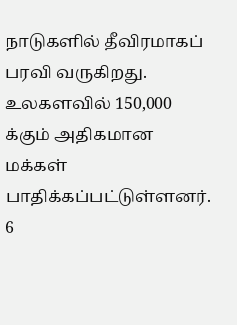நாடுகளில் தீவிரமாகப் பரவி வருகிறது. உலகளவில் 150,000 க்கும் அதிகமான மக்கள் பாதிக்கப்பட்டுள்ளனர். 6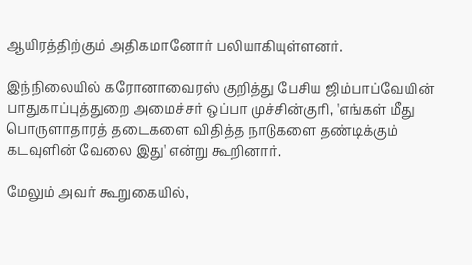ஆயிரத்திற்கும் அதிகமானோர் பலியாகியுள்ளனர்.

இந்நிலையில் கரோனாவைரஸ் குறித்து பேசிய ஜிம்பாப்வேயின் பாதுகாப்புத்துறை அமைச்சர் ஒப்பா முச்சின்குரி, 'எங்கள் மீது பொருளாதாரத் தடைகளை விதித்த நாடுகளை தண்டிக்கும் கடவுளின் வேலை இது' என்று கூறினார்.

மேலும் அவர் கூறுகையில்,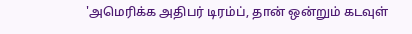'அமெரிக்க அதிபர் டிரம்ப், தான் ஒன்றும் கடவுள்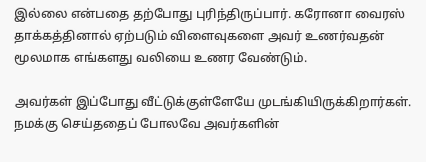இல்லை என்பதை தற்போது புரிந்திருப்பார். கரோனா வைரஸ் தாக்கத்தினால் ஏற்படும் விளைவுகளை அவர் உணர்வதன் மூலமாக எங்களது வலியை உணர வேண்டும்.

அவர்கள் இப்போது வீட்டுக்குள்ளேயே முடங்கியிருக்கிறார்கள். நமக்கு செய்ததைப் போலவே அவர்களின்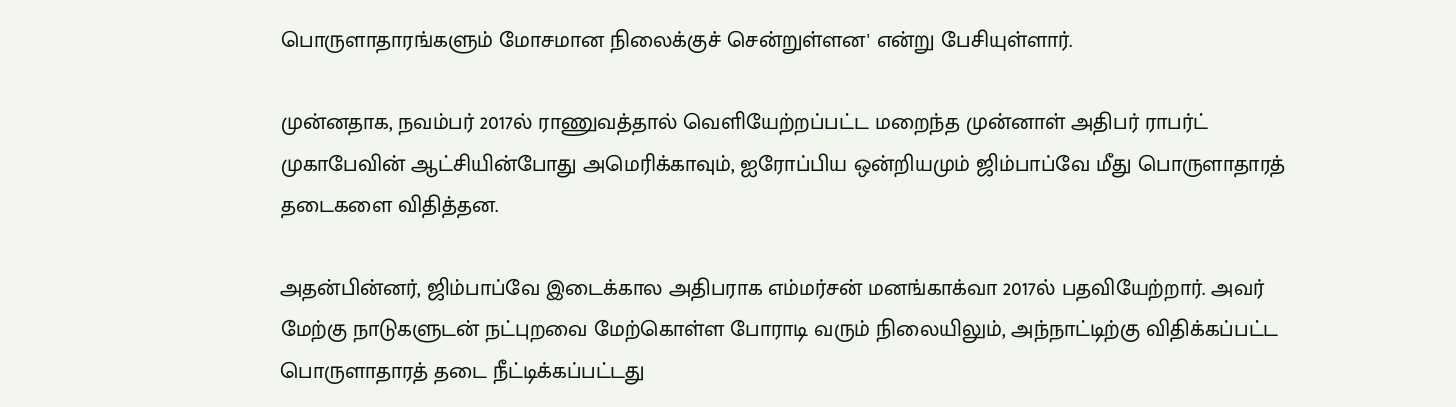பொருளாதாரங்களும் மோசமான நிலைக்குச் சென்றுள்ளன' என்று பேசியுள்ளார்.

முன்னதாக, நவம்பர் 2017ல் ராணுவத்தால் வெளியேற்றப்பட்ட மறைந்த முன்னாள் அதிபர் ராபர்ட் முகாபேவின் ஆட்சியின்போது அமெரிக்காவும், ஐரோப்பிய ஒன்றியமும் ஜிம்பாப்வே மீது பொருளாதாரத் தடைகளை விதித்தன.

அதன்பின்னர், ஜிம்பாப்வே இடைக்கால அதிபராக எம்மர்சன் மனங்காக்வா 2017ல் பதவியேற்றார். அவர் மேற்கு நாடுகளுடன் நட்புறவை மேற்கொள்ள போராடி வரும் நிலையிலும், அந்நாட்டிற்கு விதிக்கப்பட்ட பொருளாதாரத் தடை நீட்டிக்கப்பட்டது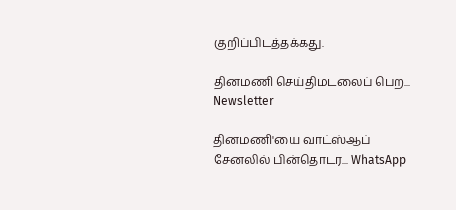குறிப்பிடத்தக்கது.

தினமணி செய்திமடலைப் பெற... Newsletter

தினமணி'யை வாட்ஸ்ஆப் சேனலில் பின்தொடர... WhatsApp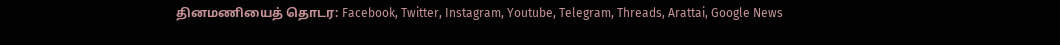தினமணியைத் தொடர: Facebook, Twitter, Instagram, Youtube, Telegram, Threads, Arattai, Google News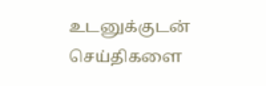உடனுக்குடன் செய்திகளை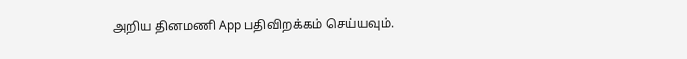அறிய தினமணி App பதிவிறக்கம் செய்யவும்.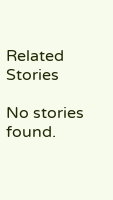Related Stories

No stories found.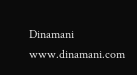Dinamani
www.dinamani.com